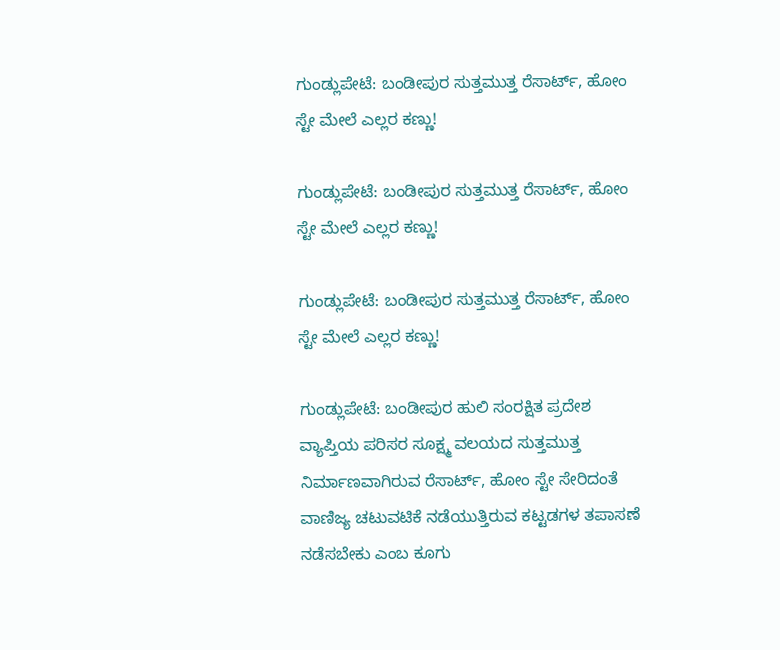ಗುಂಡ್ಲುಪೇಟೆ: ಬಂಡೀಪುರ ಸುತ್ತಮುತ್ತ ರೆಸಾರ್ಟ್‌, ಹೋಂ ಸ್ಟೇ ಮೇಲೆ ಎಲ್ಲರ ಕಣ್ಣು!

ಗುಂಡ್ಲುಪೇಟೆ: ಬಂಡೀಪುರ ಸುತ್ತಮುತ್ತ ರೆಸಾರ್ಟ್‌, ಹೋಂ ಸ್ಟೇ ಮೇಲೆ ಎಲ್ಲರ ಕಣ್ಣು!

ಗುಂಡ್ಲುಪೇಟೆ: ಬಂಡೀಪುರ ಸುತ್ತಮುತ್ತ ರೆಸಾರ್ಟ್‌, ಹೋಂ ಸ್ಟೇ ಮೇಲೆ ಎಲ್ಲರ ಕಣ್ಣು!

ಗುಂಡ್ಲುಪೇಟೆ: ಬಂಡೀಪುರ ಹುಲಿ ಸಂರಕ್ಷಿತ ಪ್ರದೇಶ ವ್ಯಾಪ್ತಿಯ ಪರಿಸರ ಸೂಕ್ಷ್ಮ ವಲಯದ ಸುತ್ತಮುತ್ತ ನಿರ್ಮಾಣವಾಗಿರುವ ರೆಸಾರ್ಟ್‌, ಹೋಂ ಸ್ಟೇ ಸೇರಿದಂತೆ ವಾಣಿಜ್ಯ ಚಟುವಟಿಕೆ ನಡೆಯುತ್ತಿರುವ ಕಟ್ಟಡಗಳ ತಪಾಸಣೆ ನಡೆಸಬೇಕು ಎಂಬ ಕೂಗು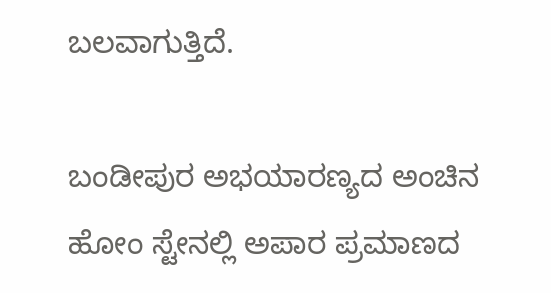ಬಲವಾಗುತ್ತಿದೆ.

ಬಂಡೀಪುರ ಅಭಯಾರಣ್ಯದ ಅಂಚಿನ ಹೋಂ ಸ್ಟೇನಲ್ಲಿ ಅಪಾರ ಪ್ರಮಾಣದ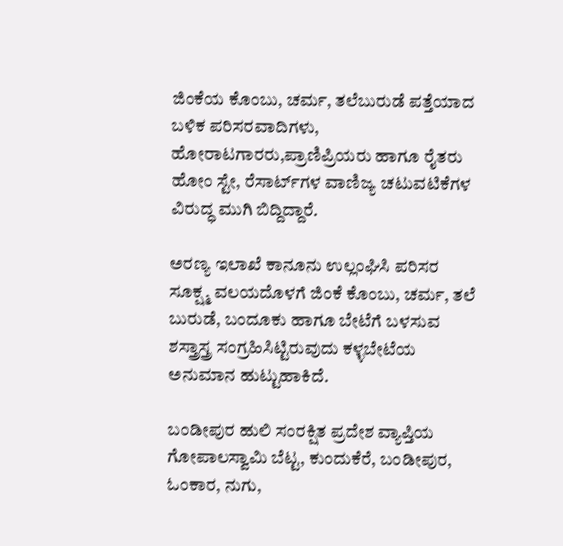ಜಿಂಕೆಯ ಕೊಂಬು, ಚರ್ಮ, ತಲೆಬುರುಡೆ ಪತ್ತೆಯಾದ ಬಳಿಕ ಪರಿಸರವಾದಿಗಳು, ಹೋರಾಟಗಾರರು,ಪ್ರಾಣಿಪ್ರಿಯರು ಹಾಗೂ ರೈತರು ಹೋಂ ಸ್ಟೇ, ರೆಸಾರ್ಟ್‌ಗಳ ವಾಣಿಜ್ಯ ಚಟುವಟಿಕೆಗಳ ವಿರುದ್ಧ ಮುಗಿ ಬಿದ್ದಿದ್ದಾರೆ.

ಅರಣ್ಯ ಇಲಾಖೆ ಕಾನೂನು ಉಲ್ಲಂಘಿಸಿ ಪರಿಸರ ಸೂಕ್ಷ್ಮ ವಲಯದೊಳಗೆ ಜಿಂಕೆ ಕೊಂಬು, ಚರ್ಮ, ತಲೆ ಬುರುಡೆ, ಬಂದೂಕು ಹಾಗೂ ಬೇಟೆಗೆ ಬಳಸುವ ಶಸ್ತ್ರಾಸ್ತ್ರ ಸಂಗ್ರಹಿಸಿಟ್ಟಿರುವುದು ಕಳ್ಳಬೇಟೆಯ ಅನುಮಾನ ಹುಟ್ಟುಹಾಕಿದೆ.

ಬಂಡೀಪುರ ಹುಲಿ ಸಂರಕ್ಷಿತ ಪ್ರದೇಶ ವ್ಯಾಪ್ತಿಯ ಗೋಪಾಲಸ್ವಾಮಿ ಬೆಟ್ಟ, ಕುಂದುಕೆರೆ, ಬಂಡೀಪುರ, ಓಂಕಾರ, ನುಗು,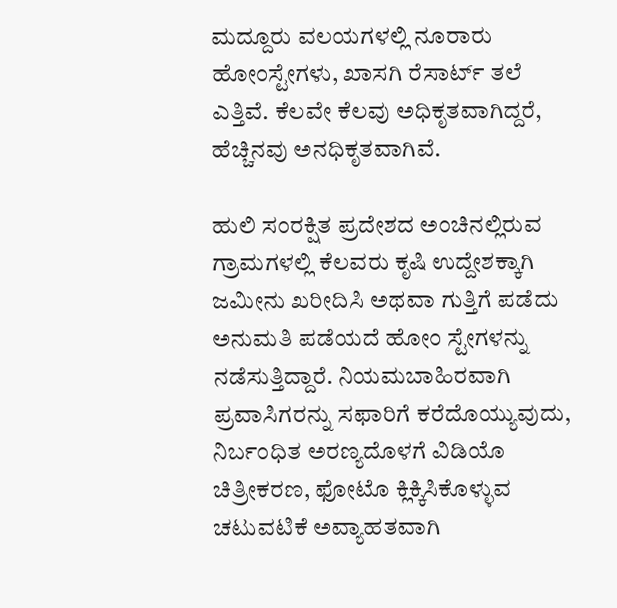ಮದ್ದೂರು ವಲಯಗಳಲ್ಲಿ ನೂರಾರು ಹೋಂಸ್ಟೇಗಳು, ಖಾಸಗಿ ರೆಸಾರ್ಟ್‌ ತಲೆ ಎತ್ತಿವೆ. ಕೆಲವೇ ಕೆಲವು ಅಧಿಕೃತವಾಗಿದ್ದರೆ, ಹೆಚ್ಚಿನವು ಅನಧಿಕೃತವಾಗಿವೆ.

ಹುಲಿ ಸಂರಕ್ಷಿತ ಪ್ರದೇಶದ ಅಂಚಿನಲ್ಲಿರುವ ಗ್ರಾಮಗಳಲ್ಲಿ ಕೆಲವರು ಕೃಷಿ ಉದ್ದೇಶಕ್ಕಾಗಿ ಜಮೀನು ಖರೀದಿಸಿ ಅಥವಾ ಗುತ್ತಿಗೆ ಪಡೆದು ಅನುಮತಿ ಪಡೆಯದೆ ಹೋಂ ಸ್ಟೇಗಳನ್ನು ನಡೆಸುತ್ತಿದ್ದಾರೆ. ನಿಯಮಬಾಹಿರವಾಗಿ ಪ್ರವಾಸಿಗರನ್ನು ಸಫಾರಿಗೆ ಕರೆದೊಯ್ಯುವುದು, ನಿರ್ಬಂಧಿತ ಅರಣ್ಯದೊಳಗೆ ವಿಡಿಯೊ ಚಿತ್ರೀಕರಣ, ಫೋಟೊ ಕ್ಲಿಕ್ಕಿಸಿಕೊಳ್ಳುವ ಚಟುವಟಿಕೆ ಅವ್ಯಾಹತವಾಗಿ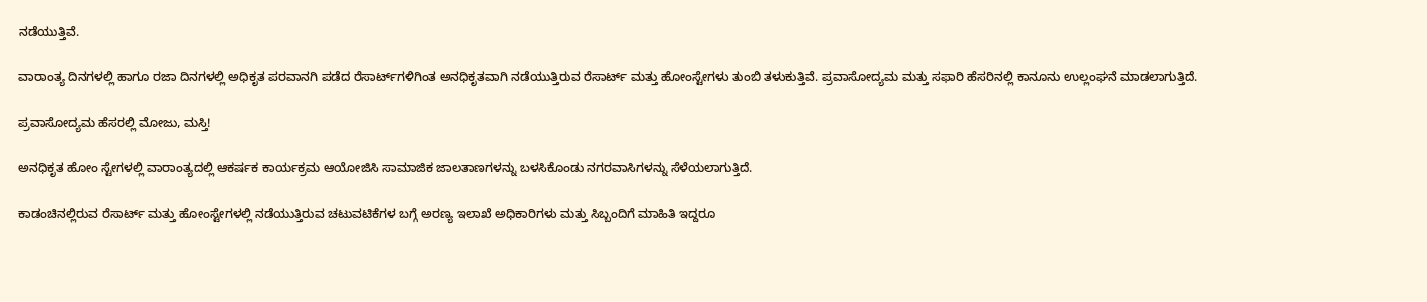ನಡೆಯುತ್ತಿವೆ.

ವಾರಾಂತ್ಯ ದಿನಗಳಲ್ಲಿ ಹಾಗೂ ರಜಾ ದಿನಗಳಲ್ಲಿ ಅಧಿಕೃತ ಪರವಾನಗಿ ಪಡೆದ ರೆಸಾರ್ಟ್‌ಗಳಿಗಿಂತ ಅನಧಿಕೃತವಾಗಿ ನಡೆಯುತ್ತಿರುವ ರೆಸಾರ್ಟ್ ಮತ್ತು ಹೋಂಸ್ಟೇಗಳು ತುಂಬಿ ತಳುಕುತ್ತಿವೆ. ಪ್ರವಾಸೋದ್ಯಮ ಮತ್ತು ಸಫಾರಿ ಹೆಸರಿನಲ್ಲಿ ಕಾನೂನು ಉಲ್ಲಂಘನೆ ಮಾಡಲಾಗುತ್ತಿದೆ.

ಪ್ರವಾಸೋದ್ಯಮ ಹೆಸರಲ್ಲಿ ಮೋಜು, ಮಸ್ತಿ!

ಅನಧಿಕೃತ ಹೋಂ ಸ್ಟೇಗಳಲ್ಲಿ ವಾರಾಂತ್ಯದಲ್ಲಿ ಆಕರ್ಷಕ ಕಾರ್ಯಕ್ರಮ ಆಯೋಜಿಸಿ ಸಾಮಾಜಿಕ ಜಾಲತಾಣಗಳನ್ನು ಬಳಸಿಕೊಂಡು ನಗರವಾಸಿಗಳನ್ನು ಸೆಳೆಯಲಾಗುತ್ತಿದೆ.

ಕಾಡಂಚಿನಲ್ಲಿರುವ ರೆಸಾರ್ಟ್ ಮತ್ತು ಹೋಂಸ್ಟೇಗಳಲ್ಲಿ ನಡೆಯುತ್ತಿರುವ ಚಟುವಟಿಕೆಗಳ ಬಗ್ಗೆ ಅರಣ್ಯ ಇಲಾಖೆ ಅಧಿಕಾರಿಗಳು ಮತ್ತು ಸಿಬ್ಬಂದಿಗೆ ಮಾಹಿತಿ ಇದ್ದರೂ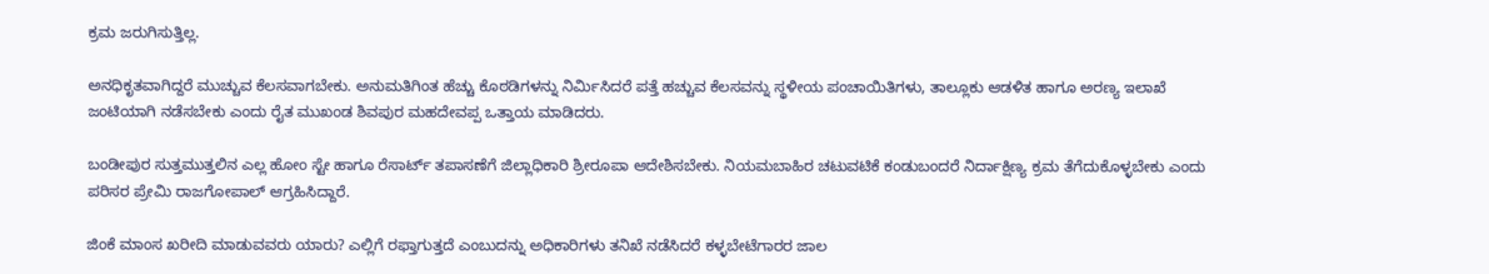ಕ್ರಮ ಜರುಗಿಸುತ್ತಿಲ್ಲ.

ಅನಧಿಕೃತವಾಗಿದ್ದರೆ ಮುಚ್ಚುವ ಕೆಲಸವಾಗಬೇಕು. ಅನುಮತಿಗಿಂತ ಹೆಚ್ಚು ಕೊಠಡಿಗಳನ್ನು ನಿರ್ಮಿಸಿದರೆ ಪತ್ತೆ ಹಚ್ಚುವ ಕೆಲಸವನ್ನು ಸ್ಥಳೀಯ ಪಂಚಾಯಿತಿಗಳು, ತಾಲ್ಲೂಕು ಆಡಳಿತ ಹಾಗೂ ಅರಣ್ಯ ಇಲಾಖೆ ಜಂಟಿಯಾಗಿ ನಡೆಸಬೇಕು ಎಂದು ರೈತ ಮುಖಂಡ ಶಿವಪುರ ಮಹದೇವಪ್ಪ ಒತ್ತಾಯ ಮಾಡಿದರು.

ಬಂಡೀಪುರ ಸುತ್ತಮುತ್ತಲಿನ ಎಲ್ಲ ಹೋಂ ಸ್ಟೇ ಹಾಗೂ ರೆಸಾರ್ಟ್‌ ತಪಾಸಣೆಗೆ ಜಿಲ್ಲಾಧಿಕಾರಿ ಶ್ರೀರೂಪಾ ಆದೇಶಿಸಬೇಕು. ನಿಯಮಬಾಹಿರ ಚಟುವಟಿಕೆ ಕಂಡುಬಂದರೆ ನಿರ್ದಾಕ್ಷಿಣ್ಯ ಕ್ರಮ ತೆಗೆದುಕೊಳ್ಳಬೇಕು ಎಂದು ಪರಿಸರ ಪ್ರೇಮಿ ರಾಜಗೋಪಾಲ್ ಆಗ್ರಹಿಸಿದ್ದಾರೆ.

ಜಿಂಕೆ ಮಾಂಸ ಖರೀದಿ ಮಾಡುವವರು ಯಾರು? ಎಲ್ಲಿಗೆ ರಫ್ತಾಗುತ್ತದೆ ಎಂಬುದನ್ನು ಅಧಿಕಾರಿಗಳು ತನಿಖೆ ನಡೆಸಿದರೆ ಕಳ್ಳಬೇಟೆಗಾರರ ಜಾಲ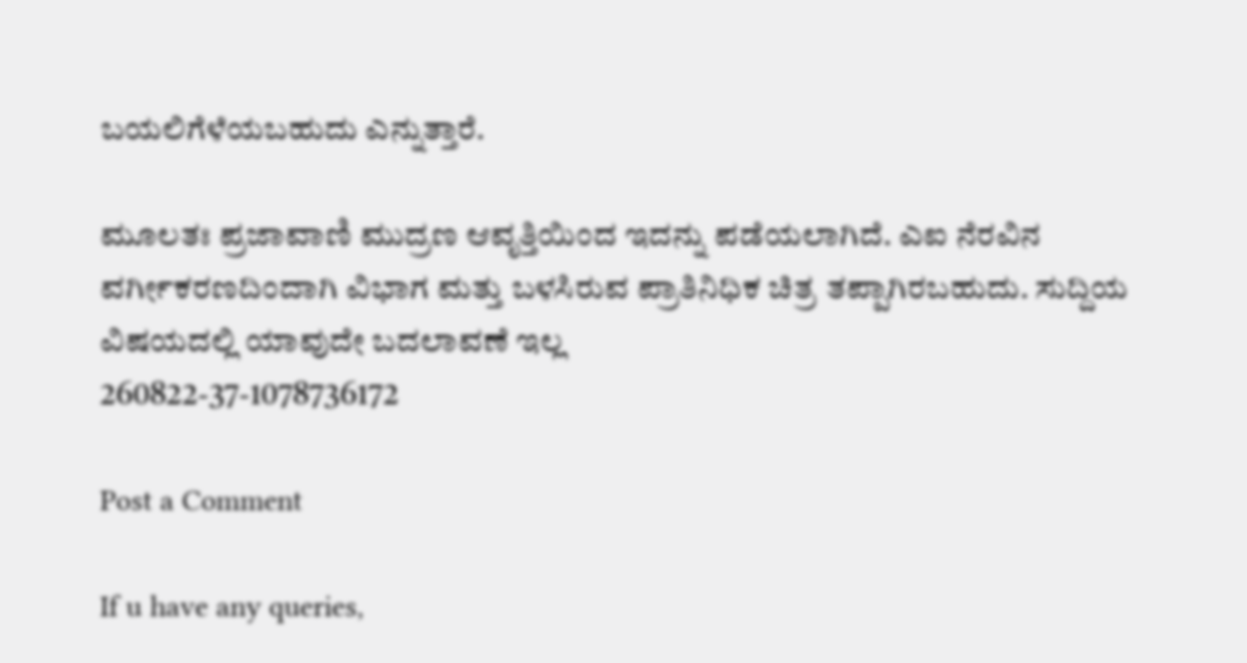ಬಯಲಿಗೆಳೆಯಬಹುದು ಎನ್ನುತ್ತಾರೆ.

ಮೂಲತಃ ಪ್ರಜಾವಾಣಿ ಮುದ್ರಣ ಆವೃತ್ತಿಯಿಂದ ಇದನ್ನು ಪಡೆಯಲಾಗಿದೆ. ಎಐ ನೆರವಿನ ವರ್ಗೀಕರಣದಿಂದಾಗಿ ವಿಭಾಗ ಮತ್ತು ಬಳಸಿರುವ ಪ್ರಾತಿನಿಧಿಕ ಚಿತ್ರ ತಪ್ಪಾಗಿರಬಹುದು. ಸುದ್ದಿಯ ವಿಷಯದಲ್ಲಿ ಯಾವುದೇ ಬದಲಾವಣೆ ಇಲ್ಲ
260822-37-1078736172

Post a Comment

If u have any queries,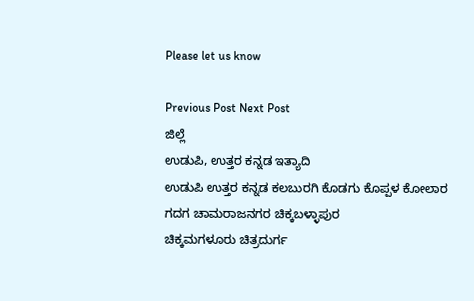Please let us know

Previous Post Next Post
ಜಿಲ್ಲೆ
ಉಡುಪಿ, ಉತ್ತರ ಕನ್ನಡ ಇತ್ಯಾದಿ
ಉಡುಪಿ ಉತ್ತರ ಕನ್ನಡ ಕಲಬುರಗಿ ಕೊಡಗು ಕೊಪ್ಪಳ ಕೋಲಾರ ಗದಗ ಚಾಮರಾಜನಗರ ಚಿಕ್ಕಬಳ್ಳಾಪುರ
ಚಿಕ್ಕಮಗಳೂರು ಚಿತ್ರದುರ್ಗ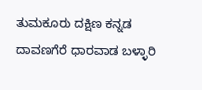ತುಮಕೂರು ದಕ್ಷಿಣ ಕನ್ನಡ ದಾವಣಗೆರೆ ಧಾರವಾಡ ಬಳ್ಳಾರಿ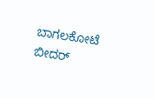ಬಾಗಲಕೋಟೆ ಬೀದರ್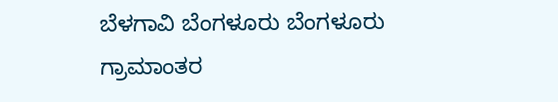ಬೆಳಗಾವಿ ಬೆಂಗಳೂರು ಬೆಂಗಳೂರು ಗ್ರಾಮಾಂತರ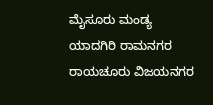ಮೈಸೂರು ಮಂಡ್ಯ ಯಾದಗಿರಿ ರಾಮನಗರ ರಾಯಚೂರು ವಿಜಯನಗರ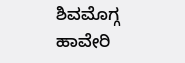ಶಿವಮೊಗ್ಗ ಹಾವೇರಿ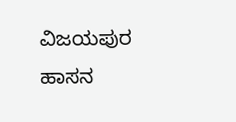ವಿಜಯಪುರ ಹಾಸನ